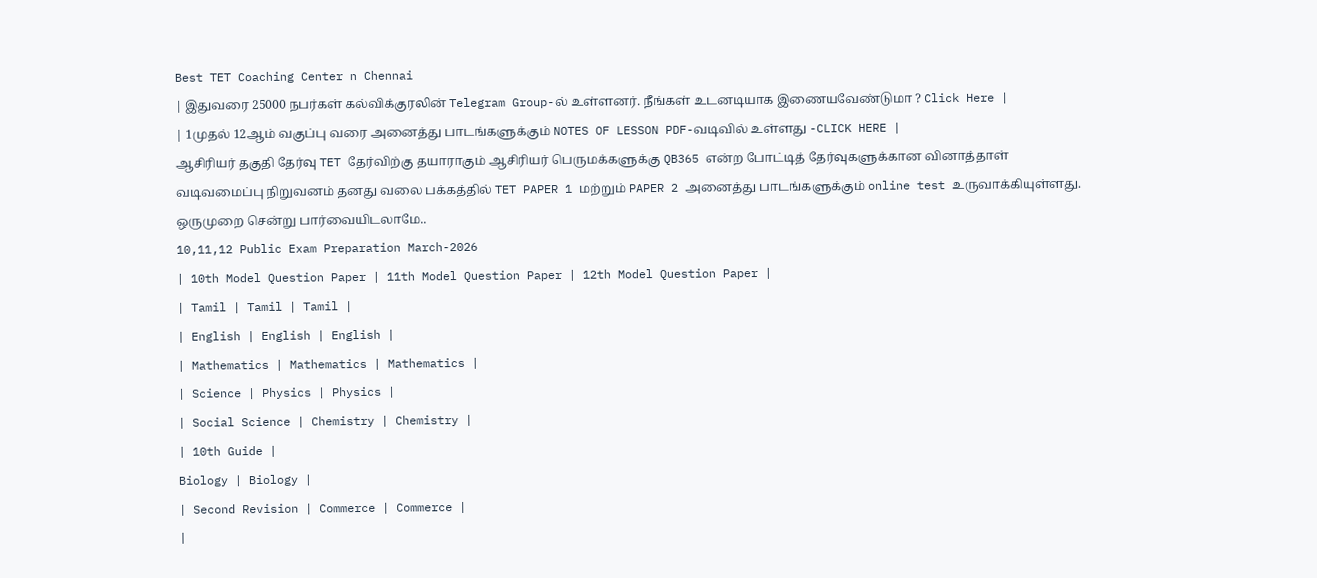Best TET Coaching Center n Chennai
| இதுவரை 25000 நபர்கள் கல்விக்குரலின் Telegram Group-ல் உள்ளனர். நீங்கள் உடனடியாக இணையவேண்டுமா ? Click Here |
| 1முதல் 12ஆம் வகுப்பு வரை அனைத்து பாடங்களுக்கும் NOTES OF LESSON PDF-வடிவில் உள்ளது -CLICK HERE |
ஆசிரியர் தகுதி தேர்வு TET தேர்விற்கு தயாராகும் ஆசிரியர் பெருமக்களுக்கு QB365 என்ற போட்டித் தேர்வுகளுக்கான வினாத்தாள் வடிவமைப்பு நிறுவனம் தனது வலை பக்கத்தில் TET PAPER 1 மற்றும் PAPER 2 அனைத்து பாடங்களுக்கும் online test உருவாக்கியுள்ளது. ஒருமுறை சென்று பார்வையிடலாமே..
10,11,12 Public Exam Preparation March-2026
| 10th Model Question Paper | 11th Model Question Paper | 12th Model Question Paper |
| Tamil | Tamil | Tamil |
| English | English | English |
| Mathematics | Mathematics | Mathematics |
| Science | Physics | Physics |
| Social Science | Chemistry | Chemistry |
| 10th Guide |
Biology | Biology |
| Second Revision | Commerce | Commerce |
|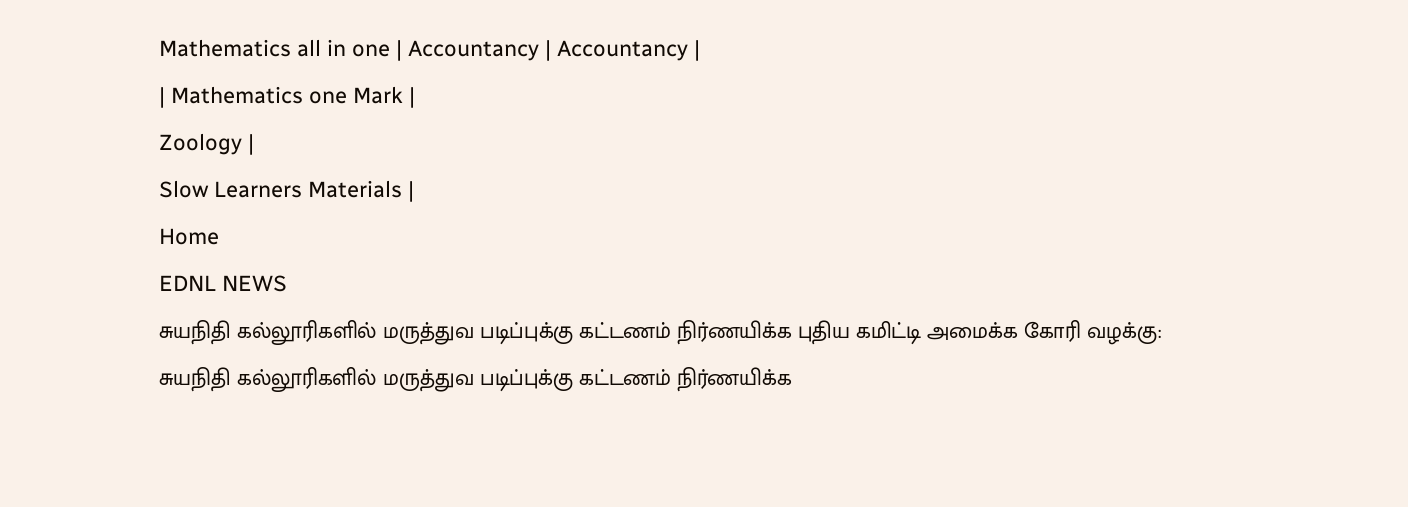Mathematics all in one | Accountancy | Accountancy |
| Mathematics one Mark |
Zoology |
Slow Learners Materials |
Home
EDNL NEWS
சுயநிதி கல்லூரிகளில் மருத்துவ படிப்புக்கு கட்டணம் நிர்ணயிக்க புதிய கமிட்டி அமைக்க கோரி வழக்கு:
சுயநிதி கல்லூரிகளில் மருத்துவ படிப்புக்கு கட்டணம் நிர்ணயிக்க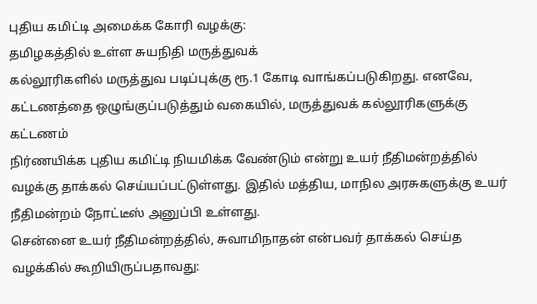புதிய கமிட்டி அமைக்க கோரி வழக்கு:
தமிழகத்தில் உள்ள சுயநிதி மருத்துவக்
கல்லூரிகளில் மருத்துவ படிப்புக்கு ரூ.1 கோடி வாங்கப்படுகிறது. எனவே,
கட்டணத்தை ஒழுங்குப்படுத்தும் வகையில், மருத்துவக் கல்லூரிகளுக்கு கட்டணம்
நிர்ணயிக்க புதிய கமிட்டி நியமிக்க வேண்டும் என்று உயர் நீதிமன்றத்தில்
வழக்கு தாக்கல் செய்யப்பட்டுள்ளது. இதில் மத்திய, மாநில அரசுகளுக்கு உயர்
நீதிமன்றம் நோட்டீஸ் அனுப்பி உள்ளது.
சென்னை உயர் நீதிமன்றத்தில், சுவாமிநாதன் என்பவர் தாக்கல் செய்த வழக்கில் கூறியிருப்பதாவது: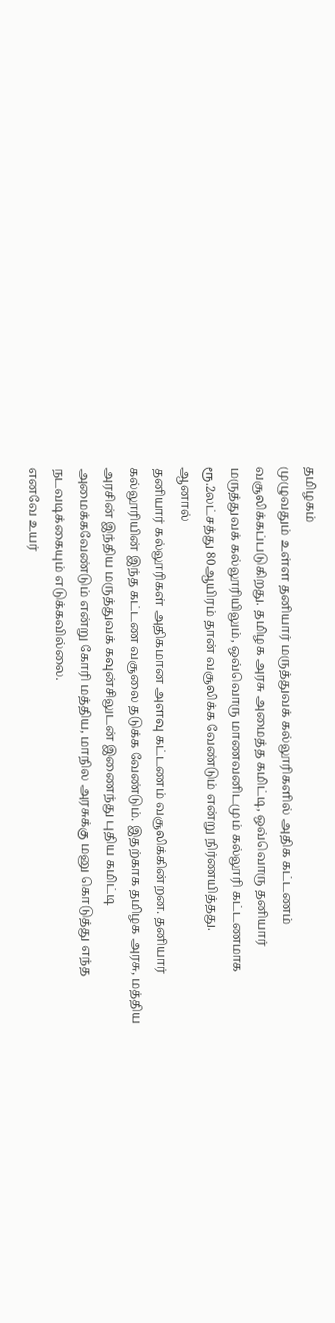தமிழகம்
முழுவதும் உள்ள தனியார் மருத்துவக் கல்லூரிகளில் அதிக கட்டணம்
வசூலிக்கப்படுகிறது. தமிழக அரசு அமைத்த கமிட்டி, ஒவ்வொரு தனியார்
மருத்துவக் கல்லூரியிலும், ஒவ்வொரு மாணவனிடமும் கல்லூரி கட்டணமாக
ரூ.2லட்சத்து 80ஆயிரம் தான் வசூலிக்க வேண்டும் என்று நிர்ணயித்தது.
ஆனால்
தனியார் கல்லூரிகள் அதிகமான அளவு கட்டணம் வசூலிக்கின்றன. தனியார்
கல்லூரியின் இந்த கட்டண வசூலை தடுக்க வேண்டும். இதற்காக தமிழக அரசு, மத்திய
அரசின் இந்திய மருத்துவக் கவுன்சிலுடன் இணைந்து புதிய கமிட்டி
அமைக்கவேண்டும் என்று கோரி மத்திய, மாநில அரசுக்கு மனு கொடுத்து எந்த
நடவடிக்கையும் எடுக்கவில்லை.
எனவே உயர்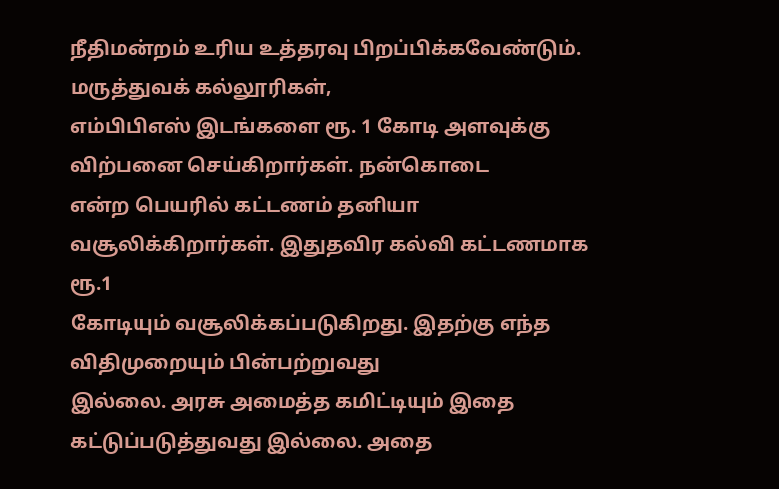நீதிமன்றம் உரிய உத்தரவு பிறப்பிக்கவேண்டும். மருத்துவக் கல்லூரிகள்,
எம்பிபிஎஸ் இடங்களை ரூ. 1 கோடி அளவுக்கு விற்பனை செய்கிறார்கள். நன்கொடை
என்ற பெயரில் கட்டணம் தனியா வசூலிக்கிறார்கள். இதுதவிர கல்வி கட்டணமாக ரூ.1
கோடியும் வசூலிக்கப்படுகிறது. இதற்கு எந்த விதிமுறையும் பின்பற்றுவது
இல்லை. அரசு அமைத்த கமிட்டியும் இதை கட்டுப்படுத்துவது இல்லை. அதை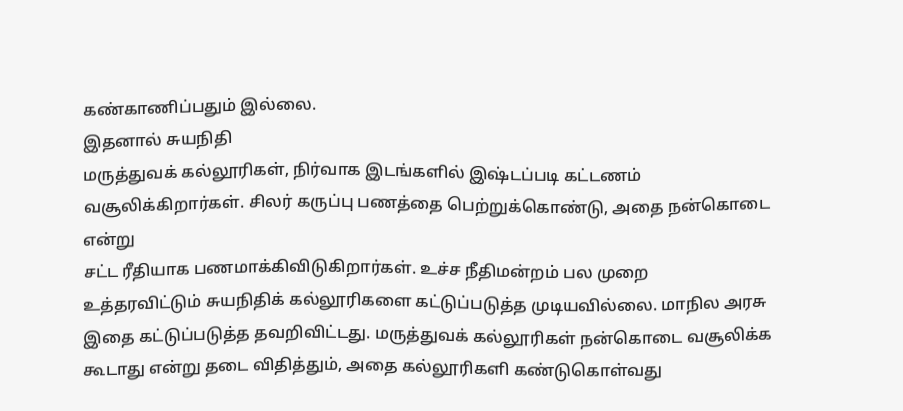கண்காணிப்பதும் இல்லை.
இதனால் சுயநிதி
மருத்துவக் கல்லூரிகள், நிர்வாக இடங்களில் இஷ்டப்படி கட்டணம்
வசூலிக்கிறார்கள். சிலர் கருப்பு பணத்தை பெற்றுக்கொண்டு, அதை நன்கொடை என்று
சட்ட ரீதியாக பணமாக்கிவிடுகிறார்கள். உச்ச நீதிமன்றம் பல முறை
உத்தரவிட்டும் சுயநிதிக் கல்லூரிகளை கட்டுப்படுத்த முடியவில்லை. மாநில அரசு
இதை கட்டுப்படுத்த தவறிவிட்டது. மருத்துவக் கல்லூரிகள் நன்கொடை வசூலிக்க
கூடாது என்று தடை விதித்தும், அதை கல்லூரிகளி கண்டுகொள்வது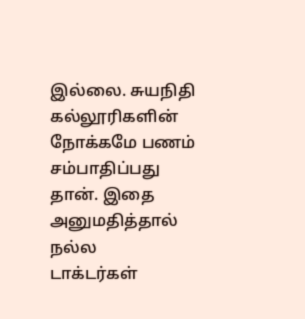இல்லை. சுயநிதி
கல்லூரிகளின் நோக்கமே பணம் சம்பாதிப்பது தான். இதை அனுமதித்தால் நல்ல
டாக்டர்கள்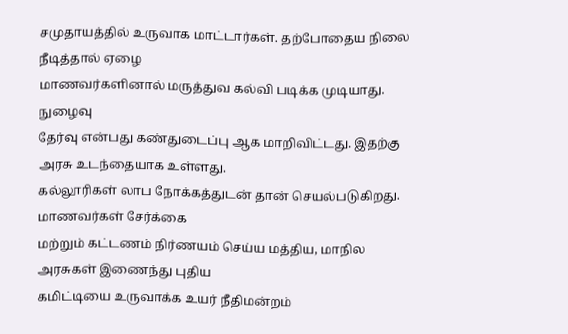சமுதாயத்தில் உருவாக மாட்டார்கள். தற்போதைய நிலை நீடித்தால் ஏழை
மாணவர்களினால் மருத்துவ கல்வி படிக்க முடியாது.
நுழைவு
தேர்வு என்பது கண்துடைப்பு ஆக மாறிவிட்டது. இதற்கு அரசு உடந்தையாக உள்ளது.
கல்லூரிகள் லாப நோக்கத்துடன் தான் செயல்படுகிறது. மாணவர்கள் சேர்க்கை
மற்றும் கட்டணம் நிர்ணயம் செய்ய மத்திய, மாநில அரசுகள் இணைந்து புதிய
கமிட்டியை உருவாக்க உயர் நீதிமன்றம்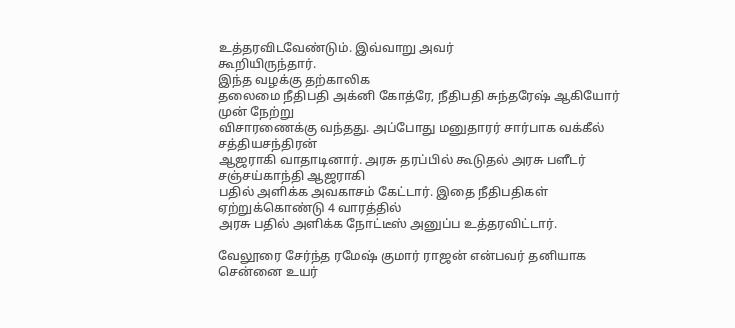உத்தரவிடவேண்டும். இவ்வாறு அவர்
கூறியிருந்தார்.
இந்த வழக்கு தற்காலிக
தலைமை நீதிபதி அக்னி கோத்ரே, நீதிபதி சுந்தரேஷ் ஆகியோர் முன் நேற்று
விசாரணைக்கு வந்தது. அப்போது மனுதாரர் சார்பாக வக்கீல் சத்தியசந்திரன்
ஆஜராகி வாதாடினார். அரசு தரப்பில் கூடுதல் அரசு பளீடர் சஞ்சய்காந்தி ஆஜராகி
பதில் அளிக்க அவகாசம் கேட்டார். இதை நீதிபதிகள் ஏற்றுக்கொண்டு 4 வாரத்தில்
அரசு பதில் அளிக்க நோட்டீஸ் அனுப்ப உத்தரவிட்டார்.

வேலூரை சேர்ந்த ரமேஷ் குமார் ராஜன் என்பவர் தனியாக சென்னை உயர்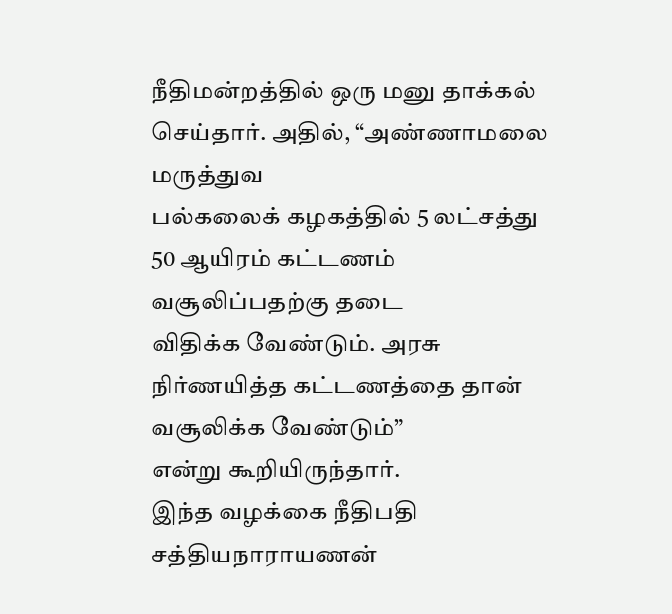நீதிமன்றத்தில் ஒரு மனு தாக்கல் செய்தார். அதில், “அண்ணாமலை மருத்துவ
பல்கலைக் கழகத்தில் 5 லட்சத்து 50 ஆயிரம் கட்டணம் வசூலிப்பதற்கு தடை
விதிக்க வேண்டும். அரசு நிர்ணயித்த கட்டணத்தை தான் வசூலிக்க வேண்டும்”
என்று கூறியிருந்தார்.
இந்த வழக்கை நீதிபதி
சத்தியநாராயணன்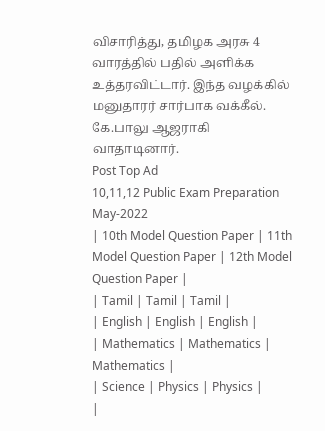விசாரித்து, தமிழக அரசு 4 வாரத்தில் பதில் அளிக்க
உத்தரவிட்டார். இந்த வழக்கில் மனுதாரர் சார்பாக வக்கீல். கே.பாலு ஆஜராகி
வாதாடினார்.
Post Top Ad
10,11,12 Public Exam Preparation May-2022
| 10th Model Question Paper | 11th Model Question Paper | 12th Model Question Paper |
| Tamil | Tamil | Tamil |
| English | English | English |
| Mathematics | Mathematics | Mathematics |
| Science | Physics | Physics |
|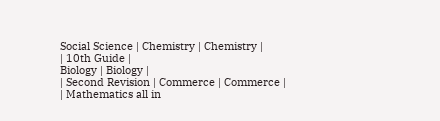Social Science | Chemistry | Chemistry |
| 10th Guide |
Biology | Biology |
| Second Revision | Commerce | Commerce |
| Mathematics all in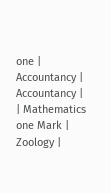one | Accountancy | Accountancy |
| Mathematics one Mark |
Zoology |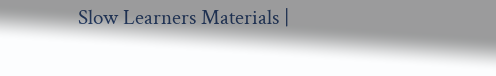Slow Learners Materials |